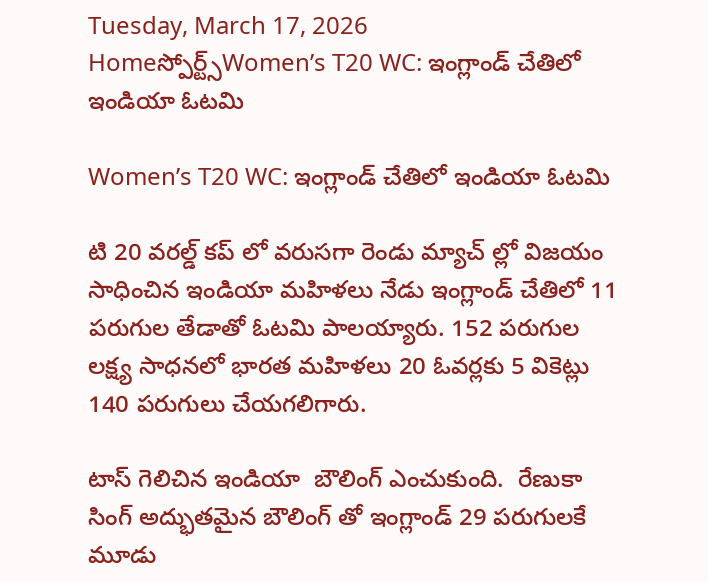Tuesday, March 17, 2026
Homeస్పోర్ట్స్Women’s T20 WC: ఇంగ్లాండ్ చేతిలో ఇండియా ఓటమి

Women’s T20 WC: ఇంగ్లాండ్ చేతిలో ఇండియా ఓటమి

టి 20 వరల్డ్ కప్ లో వరుసగా రెండు మ్యాచ్ ల్లో విజయం సాధించిన ఇండియా మహిళలు నేడు ఇంగ్లాండ్ చేతిలో 11 పరుగుల తేడాతో ఓటమి పాలయ్యారు. 152 పరుగుల లక్ష్య సాధనలో భారత మహిళలు 20 ఓవర్లకు 5 వికెట్లు 140 పరుగులు చేయగలిగారు.

టాస్ గెలిచిన ఇండియా  బౌలింగ్ ఎంచుకుంది.  రేణుకా సింగ్ అద్భుతమైన బౌలింగ్ తో ఇంగ్లాండ్ 29 పరుగులకే మూడు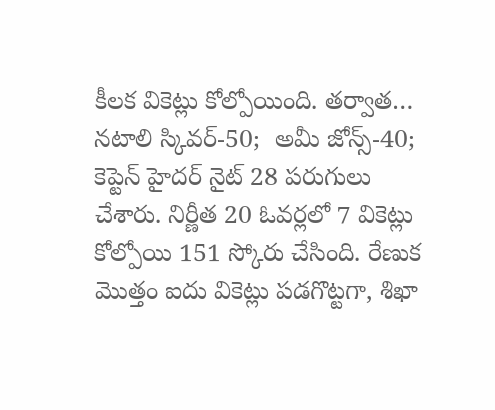కీలక వికెట్లు కోల్పోయింది. తర్వాత… నటాలి స్కివర్-50;  అమీ జోన్స్-40;  కెప్టెన్ హైదర్ నైట్ 28 పరుగులు చేశారు. నిర్ణీత 20 ఓవర్లలో 7 వికెట్లు కోల్పోయి 151 స్కోరు చేసింది. రేణుక మొత్తం ఐదు వికెట్లు పడగొట్టగా, శిఖా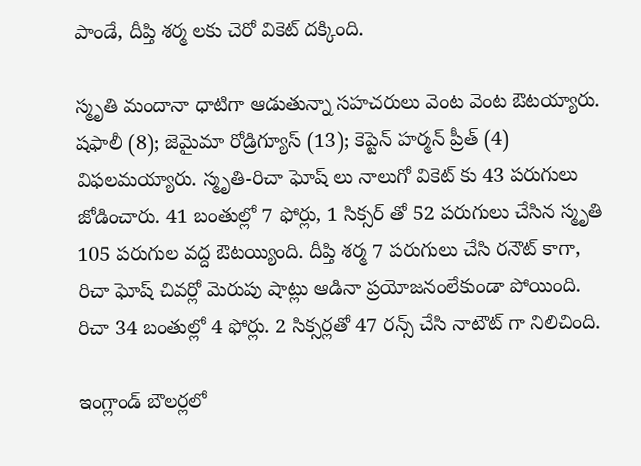పాండే, దీప్తి శర్మ లకు చెరో వికెట్ దక్కింది.

స్మృతి మందానా ధాటిగా ఆడుతున్నా సహచరులు వెంట వెంట ఔటయ్యారు. షఫాలీ (8); జెమైమా రోడ్రిగ్యూస్ (13); కెప్టెన్ హర్మన్ ప్రీత్ (4) విఫలమయ్యారు. స్మృతి-రిచా ఘోష్ లు నాలుగో వికెట్ కు 43 పరుగులు జోడించారు. 41 బంతుల్లో 7 ఫోర్లు, 1 సిక్సర్ తో 52 పరుగులు చేసిన స్మృతి 105 పరుగుల వద్ద ఔటయ్యింది. దీప్తి శర్మ 7 పరుగులు చేసి రనౌట్ కాగా, రిచా ఘోష్ చివర్లో మెరుపు షాట్లు ఆడినా ప్రయోజనంలేకుండా పోయింది. రిచా 34 బంతుల్లో 4 ఫోర్లు. 2 సిక్సర్లతో 47 రన్స్ చేసి నాటౌట్ గా నిలిచింది.

ఇంగ్లాండ్ బౌలర్లలో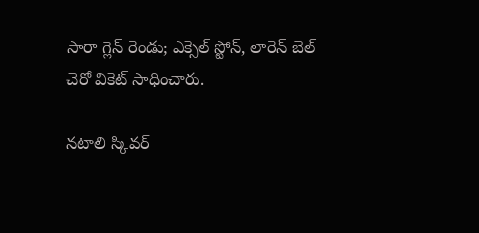సారా గ్లెన్ రెండు; ఎక్సెల్ స్టోన్, లారెన్ బెల్ చెరో వికెట్ సాధించారు.

నటాలి స్కివర్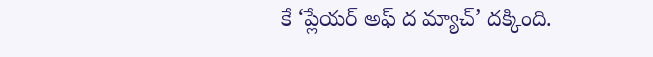కే ‘ప్లేయర్ అఫ్ ద మ్యాచ్’ దక్కింది.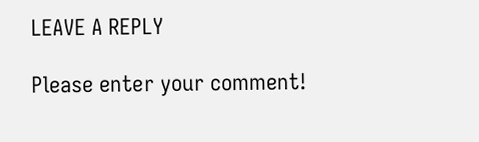LEAVE A REPLY

Please enter your comment!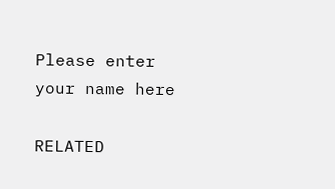Please enter your name here

RELATED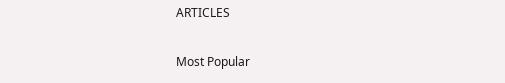ARTICLES

Most Popular